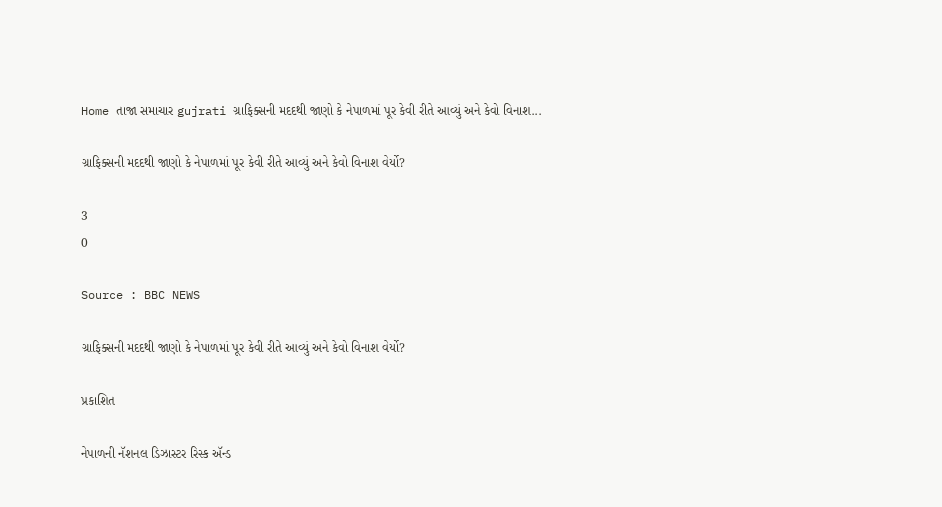Home તાજા સમાચાર gujrati ગ્રાફિક્સની મદદથી જાણો કે નેપાળમાં પૂર કેવી રીતે આવ્યું અને કેવો વિનાશ...

ગ્રાફિક્સની મદદથી જાણો કે નેપાળમાં પૂર કેવી રીતે આવ્યું અને કેવો વિનાશ વેર્યો?

3
0

Source : BBC NEWS

ગ્રાફિક્સની મદદથી જાણો કે નેપાળમાં પૂર કેવી રીતે આવ્યું અને કેવો વિનાશ વેર્યો?

પ્રકાશિત

નેપાળની નૅશનલ ડિઝાસ્ટર રિસ્ક ઍન્ડ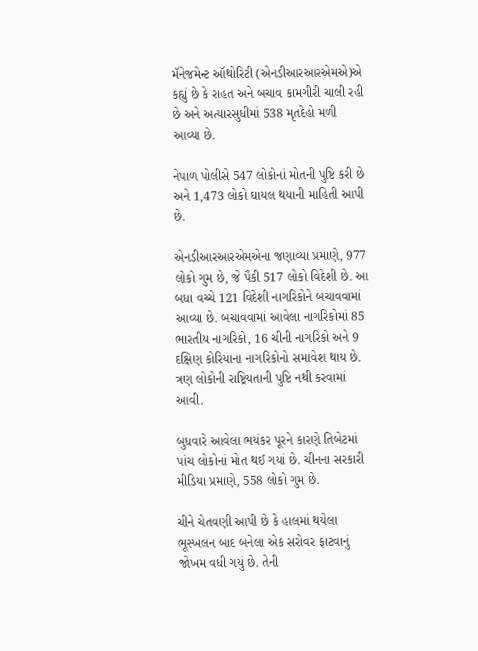મૅનેજમેન્ટ ઑથોરિટી (એનડીઆરઆરએમએ)એ કહ્યું છે કે રાહત અને બચાવ કામગીરી ચાલી રહી છે અને અત્યારસુધીમાં 538 મૃતદેહો મળી આવ્યા છે.

નેપાળ પોલીસે 547 લોકોનાં મોતની પુષ્ટિ કરી છે અને 1,473 લોકો ઘાયલ થયાની માહિતી આપી છે.

એનડીઆરઆરએમએના જણાવ્યા પ્રમાણે, 977 લોકો ગુમ છે, જે પૈકી 517 લોકો વિદેશી છે. આ બધા વચ્ચે 121 વિદેશી નાગરિકોને બચાવવામાં આવ્યા છે. બચાવવામાં આવેલા નાગરિકોમાં 85 ભારતીય નાગરિકો, 16 ચીની નાગરિકો અને 9 દક્ષિણ કોરિયાના નાગરિકોનો સમાવેશ થાય છે. ત્રણ લોકોની રાષ્ટ્રિયતાની પુષ્ટિ નથી કરવામાં આવી.

બુધવારે આવેલા ભયંકર પૂરને કારણે તિબેટમાં પાંચ લોકોનાં મોત થઈ ગયાં છે. ચીનના સરકારી મીડિયા પ્રમાણે, 558 લોકો ગુમ છે.

ચીને ચેતવણી આપી છે કે હાલમાં થયેલા ભૂસ્ખલન બાદ બનેલા એક સરોવર ફાટવાનું જોખમ વધી ગયું છે. તેની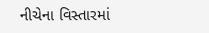નીચેના વિસ્તારમાં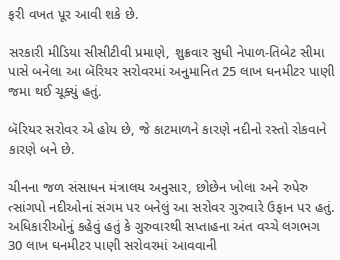ફરી વખત પૂર આવી શકે છે.

સરકારી મીડિયા સીસીટીવી પ્રમાણે, શુક્રવાર સુધી નેપાળ-તિબેટ સીમા પાસે બનેલા આ બૅરિયર સરોવરમાં અનુમાનિત 25 લાખ ઘનમીટર પાણી જમા થઈ ચૂક્યું હતું.

બૅરિયર સરોવર એ હોય છે, જે કાટમાળને કારણે નદીનો રસ્તો રોકવાને કારણે બને છે.

ચીનના જળ સંસાધન મંત્રાલય અનુસાર, છોછેન ખોલા અને રુપેરુ ત્સાંગપો નદીઓનાં સંગમ પર બનેલું આ સરોવર ગુરુવારે ઉફાન પર હતું. અધિકારીઓનું કહેવું હતું કે ગુરુવારથી સપ્તાહના અંત વચ્ચે લગભગ 30 લાખ ઘનમીટર પાણી સરોવરમાં આવવાની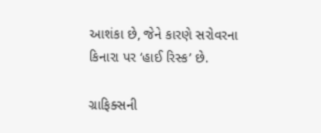આશંકા છે, જેને કારણે સરોવરના કિનારા પર ‘હાઈ રિસ્ક’ છે.

ગ્રાફિક્સની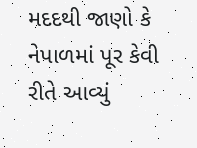મદદથી જાણો કે નેપાળમાં પૂર કેવી રીતે આવ્યું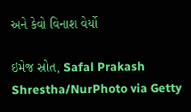અને કેવો વિનાશ વેર્યો

ઇમેજ સ્રોત, Safal Prakash Shrestha/NurPhoto via Getty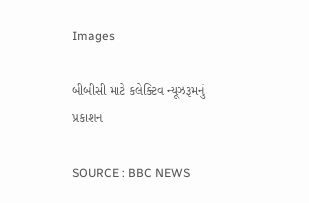Images

બીબીસી માટે કલેક્ટિવ ન્યૂઝરૂમનું પ્રકાશન

SOURCE : BBC NEWS